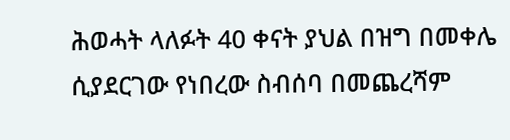ሕወሓት ላለፉት 40 ቀናት ያህል በዝግ በመቀሌ ሲያደርገው የነበረው ስብሰባ በመጨረሻም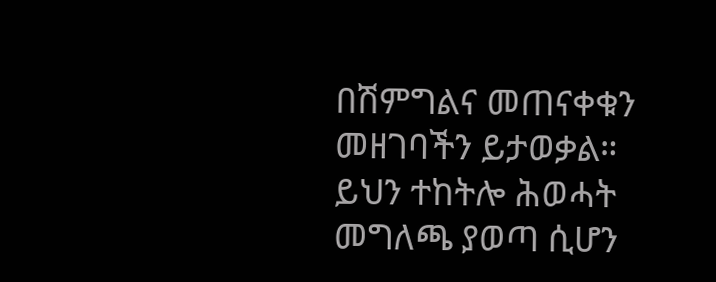በሽምግልና መጠናቀቁን መዘገባችን ይታወቃል። ይህን ተከትሎ ሕወሓት መግለጫ ያወጣ ሲሆን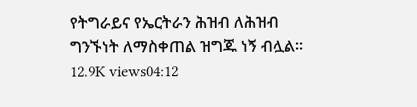የትግራይና የኤርትራን ሕዝብ ለሕዝብ ግንኙነት ለማስቀጠል ዝግጁ ነኝ ብሏል። 12.9K views04:12